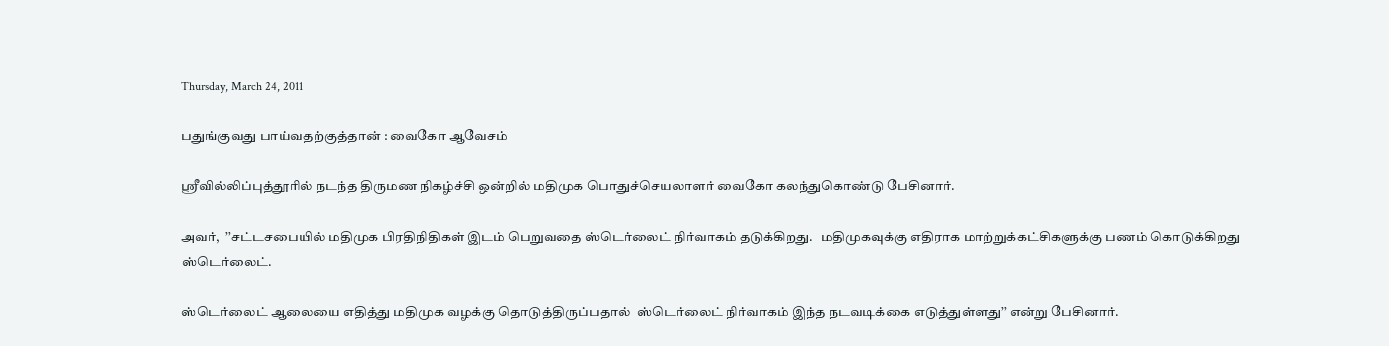Thursday, March 24, 2011

பதுங்குவது பாய்வதற்குத்தான் : வைகோ ஆவேசம்

ஸ்ரீவில்லிப்புத்தூரில் நடந்த திருமண நிகழ்ச்சி ஒன்றில் மதிமுக பொதுச்செயலாளர் வைகோ கலந்துகொண்டு பேசினார்.

அவர்,  ’’சட்டசபையில் மதிமுக பிரதிநிதிகள் இடம் பெறுவதை ஸ்டெர்லைட் நிர்வாகம் தடுக்கிறது.   மதிமுகவுக்கு எதிராக மாற்றுக்கட்சிகளுக்கு பணம் கொடுக்கிறது ஸ்டெர்லைட்.

ஸ்டெர்லைட் ஆலையை எதித்து மதிமுக வழக்கு தொடுத்திருப்பதால்  ஸ்டெர்லைட் நிர்வாகம் இந்த நடவடிக்கை எடுத்துள்ளது’’ என்று பேசினார்.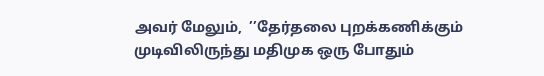அவர் மேலும்,  ’’தேர்தலை புறக்கணிக்கும் முடிவிலிருந்து மதிமுக ஒரு போதும்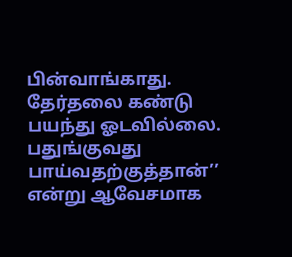பின்வாங்காது.  தேர்தலை கண்டு பயந்து ஓடவில்லை.  பதுங்குவது பாய்வதற்குத்தான்’’ என்று ஆவேசமாக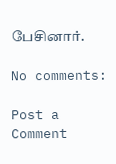பேசினார்.

No comments:

Post a Comment